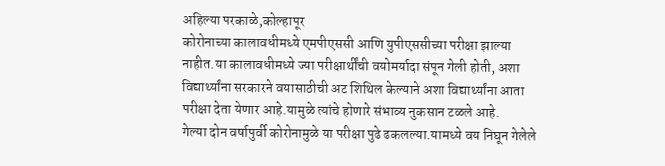अहिल्या परकाळे,कोल्हापूर
कोरोनाच्या कालावधीमध्ये एमपीएससी आणि युपीएससीच्या परीक्षा झाल्या नाहीत.या कालावधीमध्ये ज्या परीक्षार्थींची वयोमर्यादा संपून गेली होती, अशा विद्यार्थ्यांना सरकारने वयासाठीची अट शिथिल केल्याने अशा विद्यार्थ्यांना आता परीक्षा देता येणार आहे.यामुळे त्यांचे होणारे संभाव्य नुकसान टळले आहे.
गेल्या दोन वर्षापुर्वी कोरोनामुळे या परीक्षा पुढे ढकलल्या.यामध्ये वय निघून गेलेले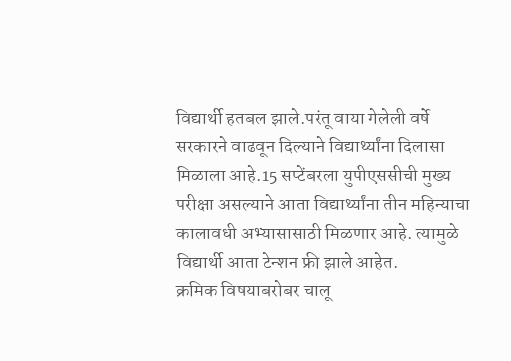विद्यार्थी हतबल झाले.परंतू वाया गेलेली वर्षे सरकारने वाढवून दिल्याने विद्यार्थ्यांना दिलासा मिळाला आहे.15 सप्टेंबरला युपीएससीची मुख्य परीक्षा असल्याने आता विद्यार्थ्यांना तीन महिन्याचा कालावधी अभ्यासासाठी मिळणार आहे. त्यामुळे विद्यार्थी आता टेन्शन फ्री झाले आहेत.
क्रमिक विषयाबरोबर चालू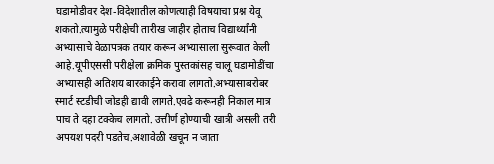घडामोडीवर देश-विदेशातील कोणत्याही विषयाचा प्रश्न येवू शकतो.त्यामुळे परीक्षेची तारीख जाहीर होताच विद्यार्थ्यांनी अभ्यासाचे वेळापत्रक तयार करून अभ्यासाला सुरूवात केली आहे.यूपीएससी परीक्षेला क्रमिक पुस्तकांसह चालू घडामोडींचा अभ्यासही अतिशय बारकाईने करावा लागतो.अभ्यासाबरोबर स्मार्ट स्टडीची जोडही द्यावी लागते.एवढे करूनही निकाल मात्र पाच ते दहा टक्केच लागतो. उत्तीर्ण होण्याची खात्री असली तरी अपयश पदरी पडतेच.अशावेळी खचून न जाता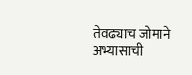तेवढ्याच जोमाने अभ्यासाची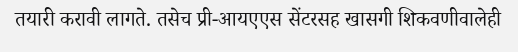तयारी करावी लागते. तसेच प्री-आयएएस सेंटरसह खासगी शिकवणीवालेही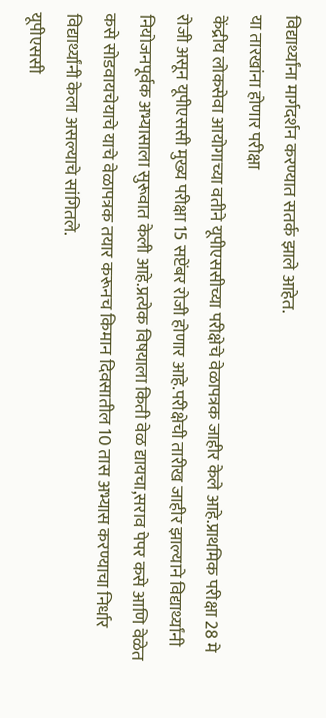विद्यार्थ्यांना मार्गदर्शन करण्यात सतर्क झाले आहेत.
या तारखांना होणार परीक्षा
केंद्रीय लोकसेवा आयोगाच्या वतीने यूपीएससीच्या परीक्षेचे वेळापत्रक जाहीर केले आहे.प्राथमिक परीक्षा 28 मे रोजी असून यूपीएससी मुख्य परीक्षा 15 सप्टेंबर रोजी होणार आहे.परीक्षेची तारीख जाहीर झाल्याने विद्यार्थ्यांनी नियोजनपूर्वक अभ्यासाला सुरूवात केली आहे.प्रत्येक विषयाला किती वेळ द्यायचा,सराव पेपर कसे आणि वेळेत कसे सोडवायचेयाचे याचे वेळापत्रक तयार करूनच किमान दिवसातील 10 तास अभ्यास करण्याचा निर्धार विद्यार्थ्यांनी केला असल्याचे सांगितले.
यूपीएससी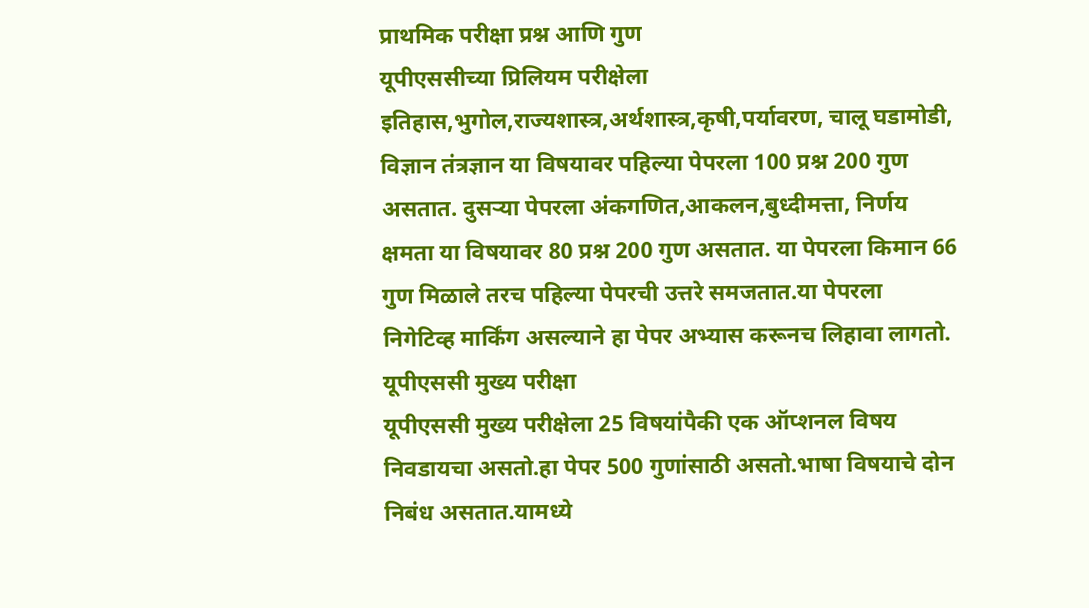प्राथमिक परीक्षा प्रश्न आणि गुण
यूपीएससीच्या प्रिलियम परीक्षेला इतिहास,भुगोल,राज्यशास्त्र,अर्थशास्त्र,कृषी,पर्यावरण, चालू घडामोडी, विज्ञान तंत्रज्ञान या विषयावर पहिल्या पेपरला 100 प्रश्न 200 गुण असतात. दुसऱ्या पेपरला अंकगणित,आकलन,बुध्दीमत्ता, निर्णय क्षमता या विषयावर 80 प्रश्न 200 गुण असतात. या पेपरला किमान 66 गुण मिळाले तरच पहिल्या पेपरची उत्तरे समजतात.या पेपरला निगेटिव्ह मार्किंग असल्याने हा पेपर अभ्यास करूनच लिहावा लागतो.
यूपीएससी मुख्य परीक्षा
यूपीएससी मुख्य परीक्षेला 25 विषयांपैकी एक ऑप्शनल विषय निवडायचा असतो.हा पेपर 500 गुणांसाठी असतो.भाषा विषयाचे दोन निबंध असतात.यामध्ये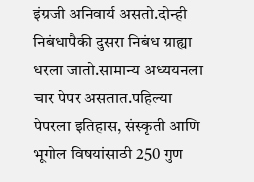इंग्रजी अनिवार्य असतो.दोन्ही निबंधापैकी दुसरा निबंध ग्राह्या धरला जातो.सामान्य अध्ययनला चार पेपर असतात.पहिल्या पेपरला इतिहास, संस्कृती आणि भूगोल विषयांसाठी 250 गुण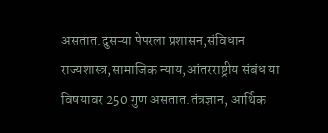असतात.दुसऱ्या पेपरला प्रशासन,संविधान राज्यशास्त्र,सामाजिक न्याय,आंतरराष्ट्रीय संबंध या विषयावर 250 गुण असतात.तंत्रज्ञान, आर्थिक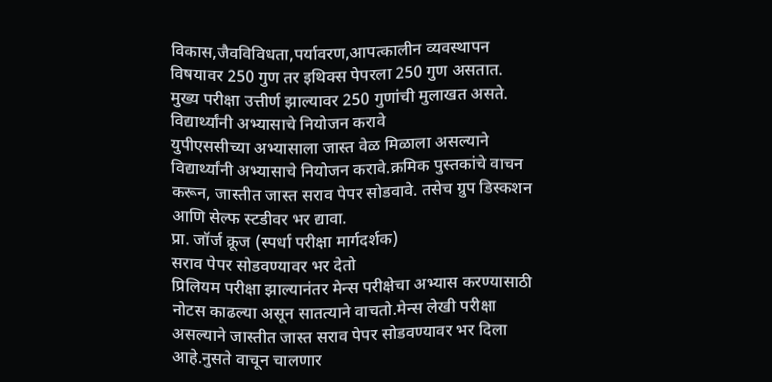विकास,जैवविविधता,पर्यावरण,आपत्कालीन व्यवस्थापन विषयावर 250 गुण तर इथिक्स पेपरला 250 गुण असतात. मुख्य परीक्षा उत्तीर्ण झाल्यावर 250 गुणांची मुलाखत असते.
विद्यार्थ्यांनी अभ्यासाचे नियोजन करावे
युपीएससीच्या अभ्यासाला जास्त वेळ मिळाला असल्याने विद्यार्थ्यांनी अभ्यासाचे नियोजन करावे.क्रमिक पुस्तकांचे वाचन करून, जास्तीत जास्त सराव पेपर सोडवावे. तसेच ग्रुप डिस्कशन आणि सेल्फ स्टडीवर भर द्यावा.
प्रा. जॉर्ज क्रूज (स्पर्धा परीक्षा मार्गदर्शक)
सराव पेपर सोडवण्यावर भर देतो
प्रिलियम परीक्षा झाल्यानंतर मेन्स परीक्षेचा अभ्यास करण्यासाठी नोटस काढल्या असून सातत्याने वाचतो.मेन्स लेखी परीक्षा असल्याने जास्तीत जास्त सराव पेपर सोडवण्यावर भर दिला आहे.नुसते वाचून चालणार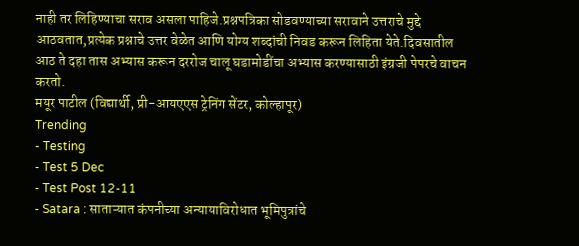नाही तर लिहिण्याचा सराव असला पाहिजे.प्रश्नपत्रिका सोडवण्याच्या सरावाने उत्तराचे मुद्दे आठवतात,प्रत्येक प्रश्नाचे उत्तर वेळेत आणि योग्य शब्दांची निवड करून लिहिता येते.दिवसातील आठ ते दहा तास अभ्यास करून दररोज चालू घडामोडींचा अभ्यास करण्यासाठी इंग्रजी पेपरचे वाचन करतो.
मयूर पाटील (विद्यार्थी, प्री-आयएएस ट्रेनिंग सेंटर, कोल्हापूर)
Trending
- Testing
- Test 5 Dec
- Test Post 12-11
- Satara : साताऱ्यात कंपनीच्या अन्यायाविरोधात भूमिपुत्रांचे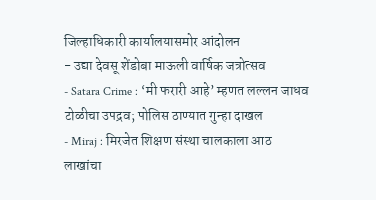जिल्हाधिकारी कार्यालयासमोर आंदोलन
- उद्या देवसू शेंडोबा माऊली वार्षिक जत्रोत्सव
- Satara Crime : ‘मी फरारी आहे’ म्हणत लल्लन जाधव टोळीचा उपद्रव; पोलिस ठाण्यात गुन्हा दाखल
- Miraj : मिरजेत शिक्षण संस्था चालकाला आठ लाखांचा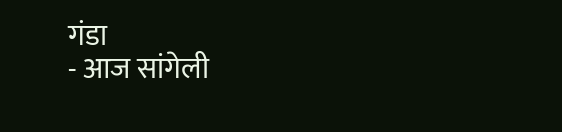गंडा
- आज सांगेली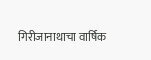गिरीजानाथाचा वार्षिक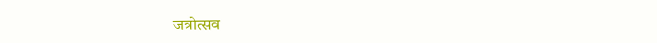जत्रोत्सव